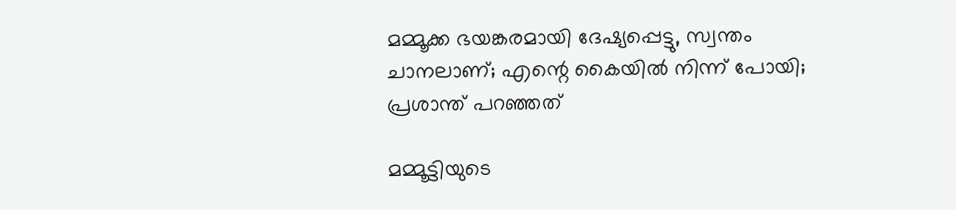മമ്മൂക്ക ഭയങ്കരമായി ദേഷ്യപ്പെട്ടു, സ്വന്തം ചാനലാണ്; എന്റെ കൈയിൽ നിന്ന് പോയി; പ്രശാന്ത് പറഞ്ഞത്

മമ്മൂ‌ട്ടിയുടെ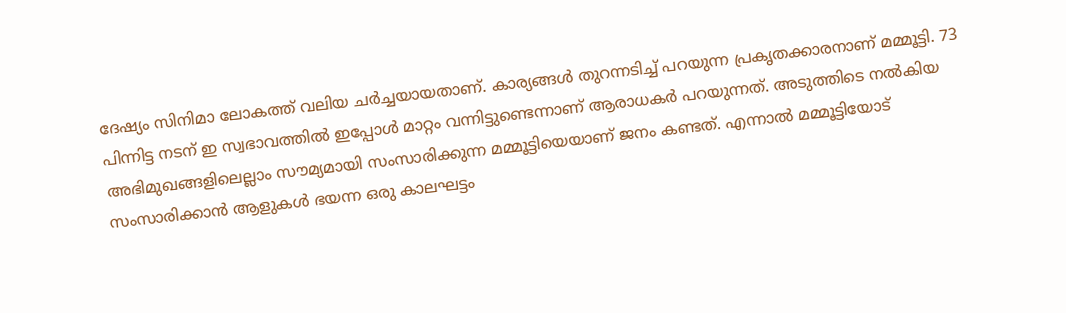ദേഷ്യം സിനിമാ ലോകത്ത് വലിയ ചർച്ചയായതാണ്. കാര്യങ്ങൾ തുറന്ന‌ടിച്ച് പറയുന്ന പ്രകൃതക്കാരനാണ് മമ്മൂട്ടി. 73 പിന്നിട്ട നടന് ഇ സ്വഭാവത്തിൽ ഇപ്പോൾ മാറ്റം വന്നിട്ടുണ്ടെന്നാണ് ആരാധകർ പറയുന്നത്. അ‌ടുത്തിടെ നൽകിയ അഭിമുഖങ്ങളിലെല്ലാം സൗമ്യമായി സംസാരിക്കുന്ന മമ്മൂട്ടിയെയാണ് ജനം കണ്ടത്. എന്നാൽ മമ്മൂ‌ട്ടിയോട് സംസാരിക്കാൻ ആളുകൾ ഭയന്ന ഒരു കാലഘട്ടം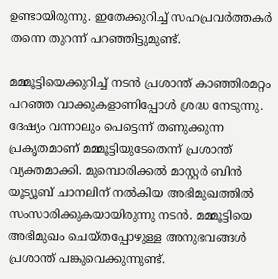ഉണ്ടായിരുന്നു. ഇതേക്കുറിച്ച് സഹപ്രവർത്തകർ തന്നെ തുറന്ന് പറഞ്ഞിട്ടുമുണ്ട്.

മമ്മൂട്ടിയെക്കുറിച്ച് നടൻ പ്രശാന്ത് കാഞ്ഞിരമറ്റം പറഞ്ഞ വാക്കുകളാണിപ്പോൾ ശ്രദ്ധ നേടുന്നു. ദേഷ്യം വന്നാലും പെട്ടെന്ന് തണുക്കുന്ന പ്രകൃതമാണ് മമ്മൂട്ടിയുടേതെന്ന് പ്രശാന്ത് വ്യക്തമാക്കി. മുമ്പൊരിക്കൽ മാസ്റ്റർ ബിൻ യൂട്യൂബ് ചാനലിന് നൽകിയ അഭിമുഖത്തിൽ സംസാരിക്കുകയായിരുന്നു നടൻ. മമ്മൂട്ടിയെ അഭിമുഖം ചെയ്തപ്പോഴുള്ള അനുഭവങ്ങൾ പ്രശാന്ത് പങ്കുവെക്കുന്നുണ്ട്.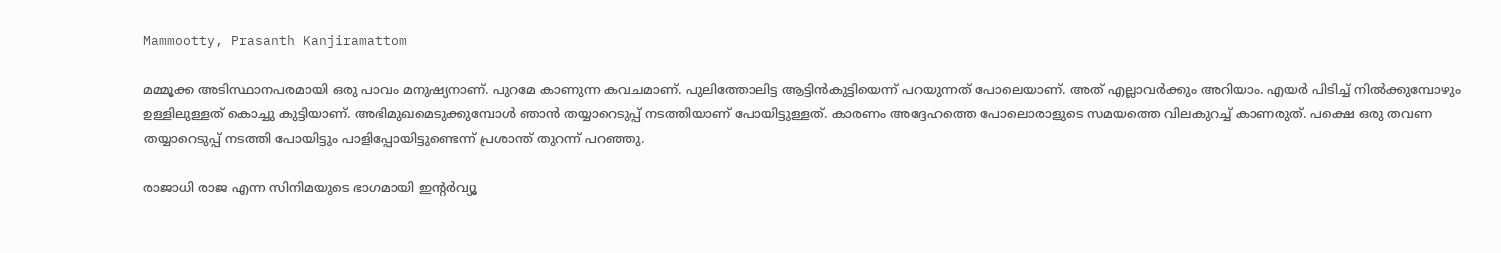Mammootty, Prasanth Kanjiramattom

മമ്മൂക്ക അടിസ്ഥാനപരമായി ഒരു പാവം മനുഷ്യനാണ്. പുറമേ കാണുന്ന കവചമാണ്. പുലിത്തോലിട്ട ആട്ടിൻകുട്ടിയെന്ന് പറയുന്നത് പോലെയാണ്. അത് എല്ലാവർക്കും അറിയാം. എയർ പിടിച്ച് നിൽക്കുമ്പോഴും ഉള്ളിലുള്ളത് കൊച്ചു കുട്ടിയാണ്. അഭിമുഖമെടുക്കുമ്പോൾ ഞാൻ തയ്യാറെടുപ്പ് നടത്തിയാണ് പോയിട്ടുള്ളത്. കാരണം അദ്ദേഹത്തെ പോലൊരാളുടെ സമയത്തെ വിലകുറച്ച് കാണരുത്. പക്ഷെ ഒരു തവണ തയ്യാറെടുപ്പ് നടത്തി പോയിട്ടും പാളിപ്പോയിട്ടുണ്ടെന്ന് പ്രശാന്ത് തുറന്ന് പറഞ്ഞു.

രാജാധി രാജ എന്ന സിനിമയുടെ ഭാഗമായി ഇന്റർവ്യൂ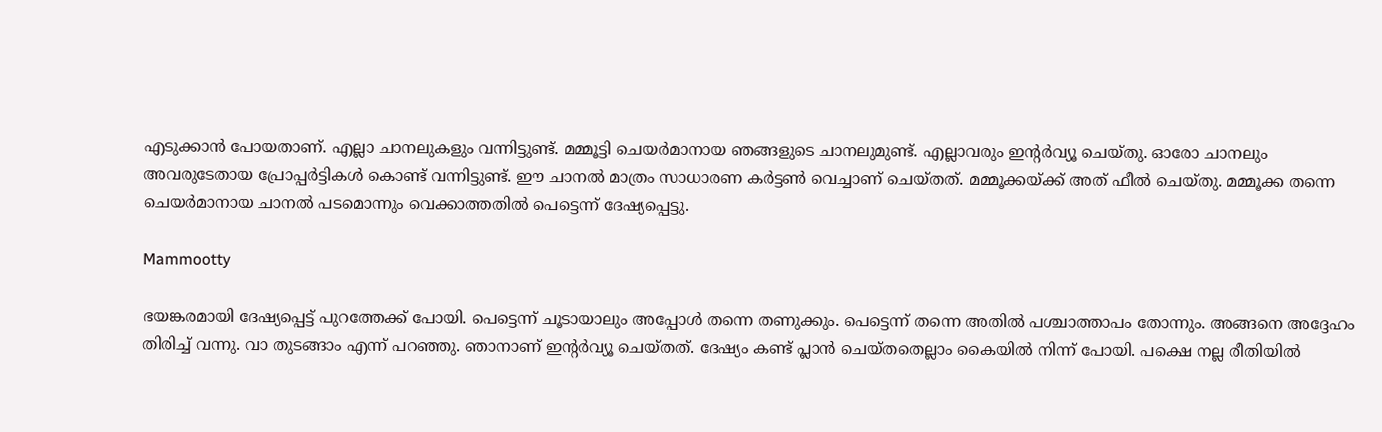എടുക്കാൻ പോയതാണ്. എല്ലാ ചാനലുകളും വന്നിട്ടുണ്ട്. മമ്മൂട്ടി ചെയർമാനായ ഞങ്ങളുടെ ചാനലുമുണ്ട്. എല്ലാവരും ഇന്റർവ്യൂ ചെയ്തു. ഓരോ ചാനലും അവരുടേതായ പ്രോപ്പർട്ടികൾ കൊണ്ട് വന്നിട്ടുണ്ട്. ഈ ചാനൽ മാത്രം സാധാരണ കർട്ടൺ വെച്ചാണ് ചെയ്തത്. മമ്മൂക്കയ്ക്ക് അത് ഫീൽ ചെയ്തു. മമ്മൂക്ക തന്നെ ചെയർമാനായ ചാനൽ പടമൊന്നും വെക്കാത്തതിൽ പെട്ടെന്ന് ദേഷ്യപ്പെട്ടു.

Mammootty

ഭയങ്കരമായി ദേഷ്യപ്പെട്ട് പുറത്തേക്ക് പോയി. പെട്ടെന്ന് ചൂടായാലും അപ്പോൾ തന്നെ തണുക്കും. പെട്ടെന്ന് തന്നെ അതിൽ പശ്ചാത്താപം തോന്നും. അങ്ങനെ അദ്ദേഹം തിരിച്ച് വന്നു. വാ തു‌‌ടങ്ങാം എന്ന് പറഞ്ഞു. ഞാനാണ് ഇന്റർവ്യൂ ചെയ്തത്. ദേഷ്യം കണ്ട് പ്ലാൻ ചെയ്തതെല്ലാം കൈയിൽ നിന്ന് പോയി. പക്ഷെ നല്ല രീതിയിൽ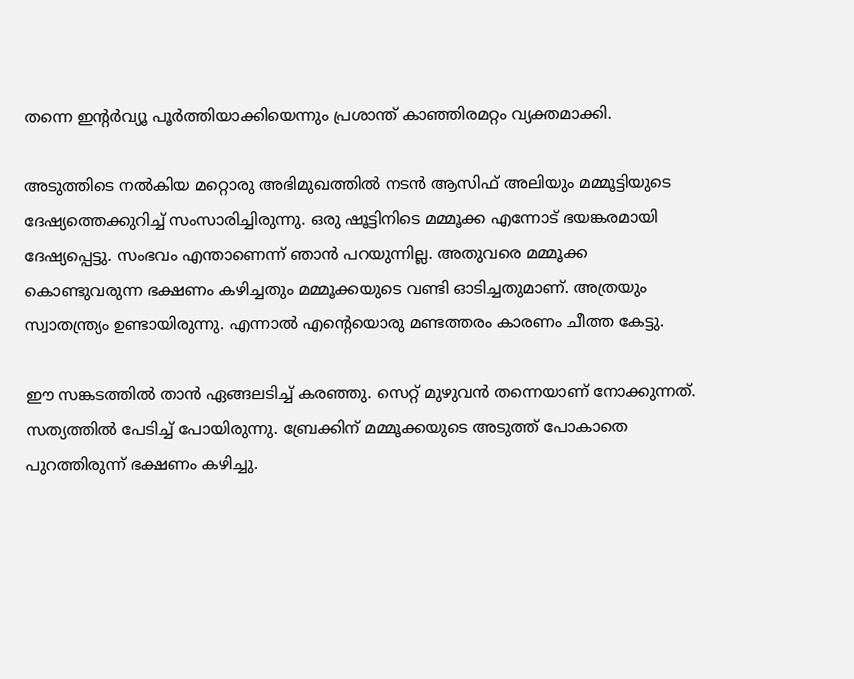തന്നെ ഇന്റർവ്യൂ പൂർത്തിയാക്കിയെന്നും പ്രശാന്ത് കാഞ്ഞിരമറ്റം വ്യക്തമാക്കി.

അടുത്തിടെ നൽകിയ മറ്റൊരു അഭിമുഖത്തിൽ നടൻ ആസിഫ് അലിയും മമ്മൂട്ടിയുടെ ദേഷ്യത്തെക്കുറിച്ച് സംസാരിച്ചിരുന്നു. ഒരു ഷൂട്ടിനിടെ മമ്മൂക്ക എന്നോട് ഭയങ്കരമായി ദേഷ്യപ്പെട്ടു. സംഭവം എന്താണെന്ന് ഞാൻ പറയുന്നില്ല. അതുവരെ മമ്മൂക്ക കൊണ്ടുവരുന്ന ഭക്ഷണം കഴിച്ചതും മമ്മൂക്കയുടെ വണ്ടി ഓടിച്ചതുമാണ്. അത്രയും സ്വാതന്ത്ര്യം ഉണ്ടായിരുന്നു. എന്നാൽ എന്റെയൊരു മണ്ടത്തരം കാരണം ചീത്ത കേട്ടു.

ഈ സങ്കടത്തിൽ താൻ ഏങ്ങലടിച്ച് കരഞ്ഞു. സെറ്റ് മുഴുവൻ തന്നെയാണ് നോക്കുന്നത്. സത്യത്തിൽ പേടിച്ച് പോയിരുന്നു. ബ്രേക്കിന് മമ്മൂക്കയുടെ അടുത്ത് പോകാതെ പുറത്തിരുന്ന് ഭക്ഷണം കഴിച്ചു.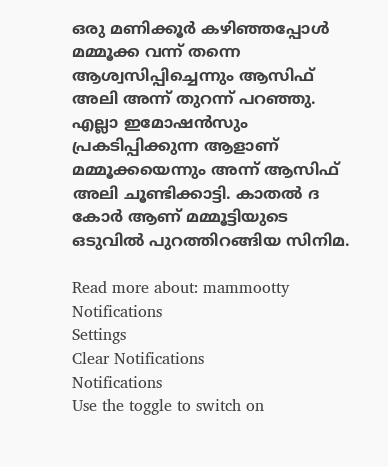ഒരു മണിക്കൂർ കഴിഞ്ഞപ്പോൾ മമ്മൂക്ക വന്ന് തന്നെ ആശ്വസിപ്പിച്ചെന്നും ആസിഫ് അലി അന്ന് തുറന്ന് പറഞ്ഞു. എല്ലാ ഇമോഷൻസും പ്രകടിപ്പിക്കുന്ന ആളാണ് മമ്മൂക്കയെന്നും അന്ന് ആസിഫ് അലി ചൂണ്ടിക്കാട്ടി. കാതൽ ദ കോർ ആണ് മമ്മൂട്ടിയുടെ ഒടുവിൽ പുറത്തിറങ്ങിയ സിനിമ.

Read more about: mammootty
Notifications
Settings
Clear Notifications
Notifications
Use the toggle to switch on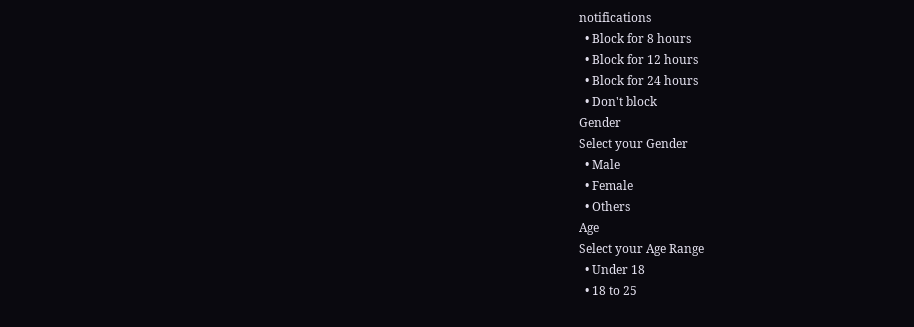notifications
  • Block for 8 hours
  • Block for 12 hours
  • Block for 24 hours
  • Don't block
Gender
Select your Gender
  • Male
  • Female
  • Others
Age
Select your Age Range
  • Under 18
  • 18 to 25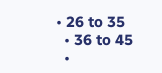• 26 to 35
  • 36 to 45
  •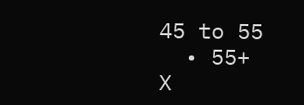45 to 55
  • 55+
X